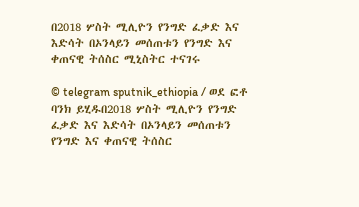በ2018 ሦስት ሚሊዮን የንግድ ፈቃድ እና እድሳት በኦንላይን መሰጠቱን የንግድ እና ቀጠናዊ ትሰስር ሚኒስትር ተናገሩ

© telegram sputnik_ethiopia / ወደ ፎቶ ባንክ ይሂዱበ2018 ሦስት ሚሊዮን የንግድ ፈቃድ እና እድሳት በኦንላይን መሰጠቱን የንግድ እና ቀጠናዊ ትሰስር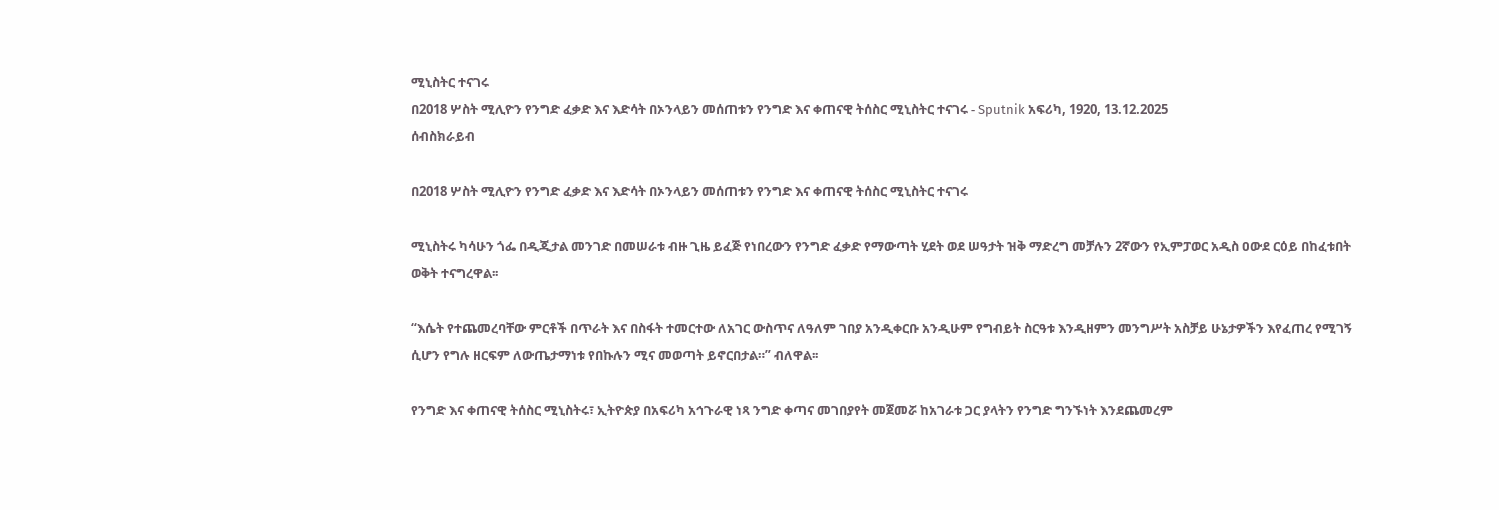ሚኒስትር ተናገሩ
በ2018 ሦስት ሚሊዮን የንግድ ፈቃድ እና እድሳት በኦንላይን መሰጠቱን የንግድ እና ቀጠናዊ ትሰስር ሚኒስትር ተናገሩ - Sputnik አፍሪካ, 1920, 13.12.2025
ሰብስክራይብ

በ2018 ሦስት ሚሊዮን የንግድ ፈቃድ እና እድሳት በኦንላይን መሰጠቱን የንግድ እና ቀጠናዊ ትሰስር ሚኒስትር ተናገሩ

ሚኒስትሩ ካሳሁን ጎፌ በዲጂታል መንገድ በመሠራቱ ብዙ ጊዜ ይፈጅ የነበረውን የንግድ ፈቃድ የማውጣት ሂደት ወደ ሠዓታት ዝቅ ማድረግ መቻሉን 2ኛውን የኢምፓወር አዲስ ዐውደ ርዕይ በከፈቱበት ወቅት ተናግረዋል፡፡

“እሴት የተጨመረባቸው ምርቶች በጥራት እና በስፋት ተመርተው ለአገር ውስጥና ለዓለም ገበያ አንዲቀርቡ አንዲሁም የግብይት ስርዓቱ እንዲዘምን መንግሥት አስቻይ ሁኔታዎችን እየፈጠረ የሚገኝ ሲሆን የግሉ ዘርፍም ለውጤታማነቱ የበኩሉን ሚና መወጣት ይኖርበታል።” ብለዋል፡፡

የንግድ እና ቀጠናዊ ትሰስር ሚኒስትሩ፣ ኢትዮጵያ በአፍሪካ አኅጉራዊ ነጻ ንግድ ቀጣና መገበያየት መጀመሯ ከአገራቱ ጋር ያላትን የንግድ ግንኙነት እንደጨመረም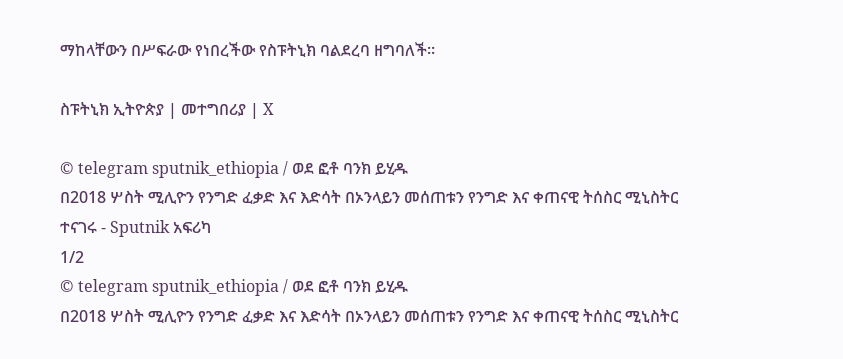ማከላቸውን በሥፍራው የነበረችው የስፑትኒክ ባልደረባ ዘግባለች፡፡

ስፑትኒክ ኢትዮጵያ | መተግበሪያ | X

© telegram sputnik_ethiopia / ወደ ፎቶ ባንክ ይሂዱ
በ2018 ሦስት ሚሊዮን የንግድ ፈቃድ እና እድሳት በኦንላይን መሰጠቱን የንግድ እና ቀጠናዊ ትሰስር ሚኒስትር ተናገሩ - Sputnik አፍሪካ
1/2
© telegram sputnik_ethiopia / ወደ ፎቶ ባንክ ይሂዱ
በ2018 ሦስት ሚሊዮን የንግድ ፈቃድ እና እድሳት በኦንላይን መሰጠቱን የንግድ እና ቀጠናዊ ትሰስር ሚኒስትር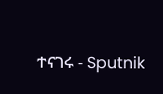ተናገሩ - Sputnik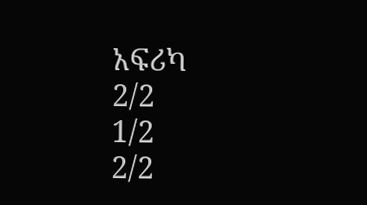አፍሪካ
2/2
1/2
2/2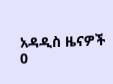አዳዲስ ዜናዎች
0